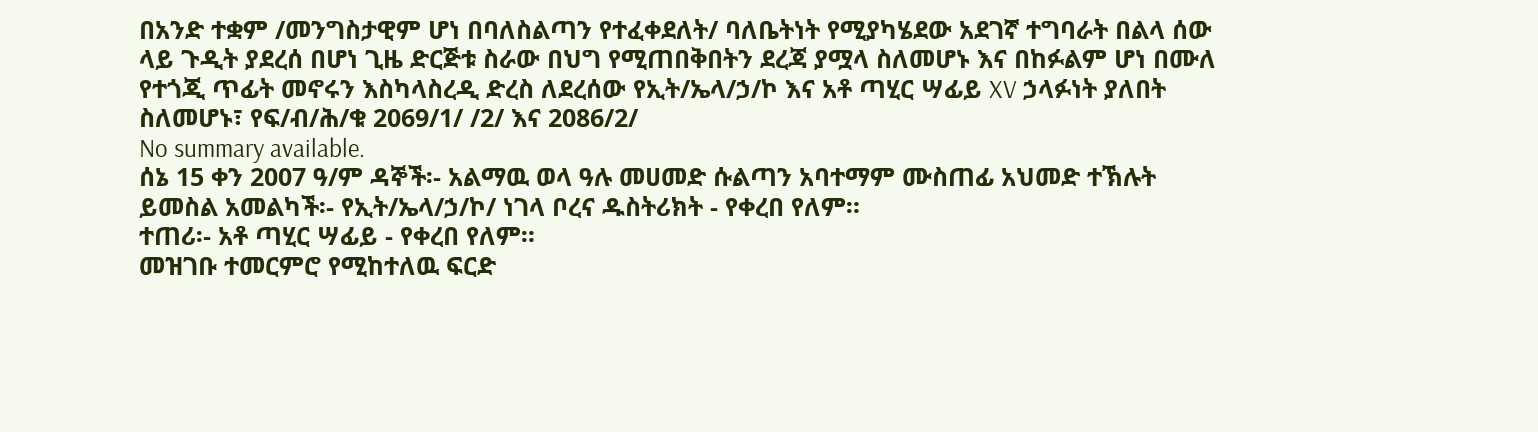በአንድ ተቋም /መንግስታዊም ሆነ በባለስልጣን የተፈቀደለት/ ባለቤትነት የሚያካሄደው አደገኛ ተግባራት በልላ ሰው ላይ ጉዲት ያደረሰ በሆነ ጊዜ ድርጅቱ ስራው በህግ የሚጠበቅበትን ደረጃ ያሟላ ስለመሆኑ እና በከፉልም ሆነ በሙለ የተጎጂ ጥፊት መኖሩን እስካላስረዲ ድረስ ለደረሰው የኢት/ኤላ/ኃ/ኮ እና አቶ ጣሂር ሣፊይ XV ኃላፉነት ያለበት ስለመሆኑ፣ የፍ/ብ/ሕ/ቁ 2069/1/ /2/ እና 2086/2/
No summary available.
ሰኔ 15 ቀን 2007 ዓ/ም ዳኞች፡- አልማዉ ወላ ዓሉ መሀመድ ሱልጣን አባተማም ሙስጠፊ አህመድ ተኽሉት ይመስል አመልካች፡- የኢት/ኤላ/ኃ/ኮ/ ነገላ ቦረና ዱስትሪክት - የቀረበ የለም።
ተጠሪ፡- አቶ ጣሂር ሣፊይ - የቀረበ የለም።
መዝገቡ ተመርምሮ የሚከተለዉ ፍርድ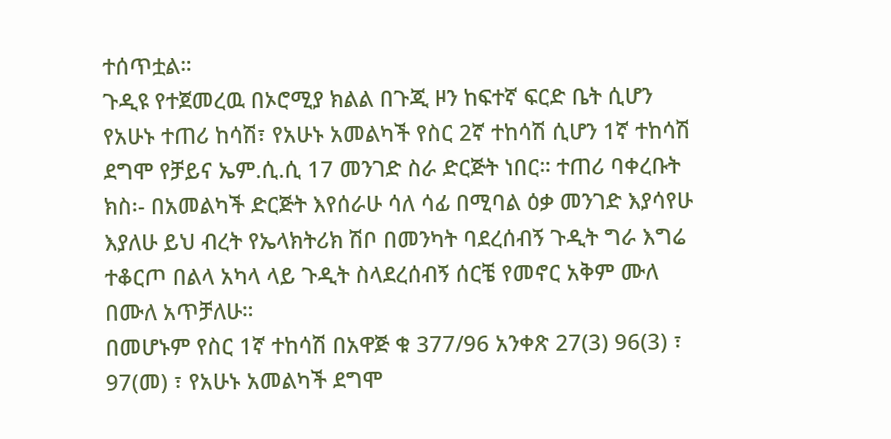ተሰጥቷል።
ጉዲዩ የተጀመረዉ በኦሮሚያ ክልል በጉጂ ዞን ከፍተኛ ፍርድ ቤት ሲሆን የአሁኑ ተጠሪ ከሳሽ፣ የአሁኑ አመልካች የስር 2ኛ ተከሳሽ ሲሆን 1ኛ ተከሳሽ ደግሞ የቻይና ኤም.ሲ.ሲ 17 መንገድ ስራ ድርጅት ነበር። ተጠሪ ባቀረቡት ክስ፡- በአመልካች ድርጅት እየሰራሁ ሳለ ሳፊ በሚባል ዕቃ መንገድ እያሳየሁ እያለሁ ይህ ብረት የኤላክትሪክ ሽቦ በመንካት ባደረሰብኝ ጉዲት ግራ እግሬ ተቆርጦ በልላ አካላ ላይ ጉዲት ስላደረሰብኝ ሰርቼ የመኖር አቅም ሙለ በሙለ አጥቻለሁ።
በመሆኑም የስር 1ኛ ተከሳሽ በአዋጅ ቁ 377/96 አንቀጽ 27(3) 96(3) ፣ 97(መ) ፣ የአሁኑ አመልካች ደግሞ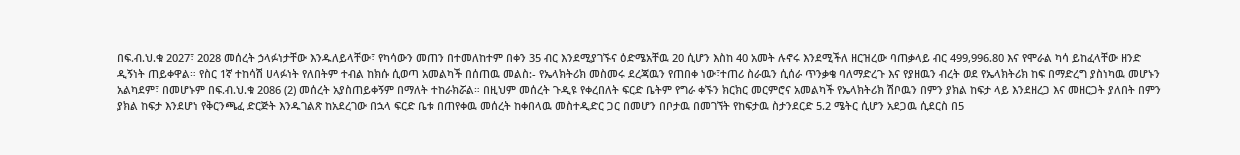በፍ.ብ.ህ.ቁ 2027፣ 2028 መሰረት ኃላፉነታቸው እንዱለይላቸው፣ የካሳውን መጠን በተመለከተም በቀን 35 ብር እንደሚያገኙና ዕድሜአቸዉ 20 ሲሆን እስከ 40 አመት ሉኖሩ እንደሚችለ ዘርዝረው ባጠቃላይ ብር 499,996.80 እና የሞራል ካሳ ይከፈላቸው ዘንድ ዲኝነት ጠይቀዋል። የስር 1ኛ ተከሳሽ ሀላፉነት የለበትም ተብል ከክሱ ሲወጣ አመልካች በሰጠዉ መልስ:- የኤላክትሪክ መስመሩ ደረጃዉን የጠበቀ ነው፣ተጠሪ ስራዉን ሲሰራ ጥንቃቄ ባለማድረጉ እና የያዘዉን ብረት ወደ የኤላክትሪክ ከፍ በማድረግ ያስነካዉ መሆኑን አልካደም፣ በመሆኑም በፍ.ብ.ህ.ቁ 2086 (2) መሰረት አያስጠይቀኝም በማለት ተከራክሯል። በዚህም መሰረት ጉዲዩ የቀረበለት ፍርድ ቤትም የግራ ቀኙን ክርክር መርምሮና አመልካች የኤላክትሪክ ሽቦዉን በምን ያክል ከፍታ ላይ እንደዘረጋ እና መዘርጋት ያለበት በምን ያክል ከፍታ እንደሆነ የቅርንጫፈ ድርጅት እንዱገልጽ ከአደረገው በኋላ ፍርድ ቤቱ በጠየቀዉ መሰረት ከቀበላዉ መስተዲድር ጋር በመሆን በቦታዉ በመገኘት የከፍታዉ ስታንደርድ 5.2 ሜትር ሲሆን አደጋዉ ሲደርስ በ5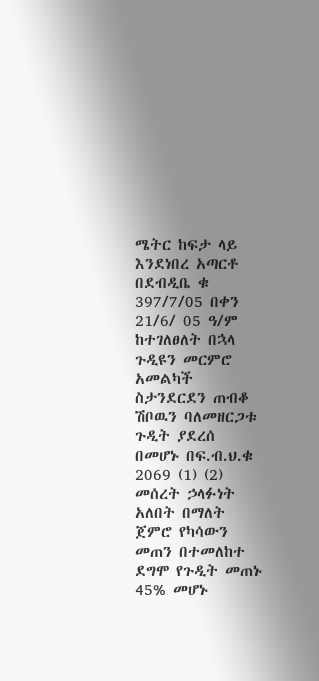ሜትር ከፍታ ላይ እንደነበረ አጣርቶ በደብዲቤ ቁ 397/7/05 በቀን 21/6/ 05 ዓ/ም ከተገለፀለት በኋላ ጉዲዩን መርምሮ አመልካች ስታንደርደን ጠብቆ ሽቦዉን ባለመዘርጋቱ ጉዲት ያደረሰ በመሆኑ በፍ.ብ.ህ.ቁ 2069 (1) (2) መሰረት ኃላፉነት አለበት በማለት ጀምሮ የካሳውን መጠን በተመለከተ ደግሞ የጉዲት መጠኑ 45% መሆኑ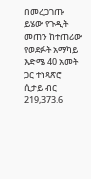በመረጋገጡ ይሄው የጉዲት መጠን ከተጠሪው የወደፉት አማካይ እድሜ 40 አመት ጋር ተነጻጽሮ ሲታይ ብር 219,373.6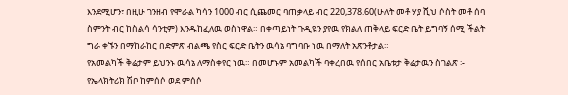እንደሚሆን፣ በዚሁ ገንዘብ የሞራል ካሳን 1000 ብር ሲጨመር ባጠቃላይ ብር 220,378.60(ሁለት መቶ ሃያ ሺህ ሶስት መቶ ሰባ ስምንት ብር ከስልሳ ሳንቲም) እንዱከፈለዉ ወስነዋል። በቀጣይነት ጉዲዩን ያየዉ የክልለ ጠቅላይ ፍርድ ቤት ይግባኝ ሰሚ ችልት ግራ ቀኙን በማከራከር በድምጽ ብልጫ የስር ፍርድ ቤትን ዉሳኔ ባግባቡ ነዉ በማለት አጽንቶታል።
የአመልካች ቅሬታም ይህንኑ ዉሳኔ ለማስቀየር ነዉ። በመሆኑም አመልካች ባቀረበዉ የሰበር አቤቱታ ቅሬታዉን ስገልጽ ፡- የኤላክትሪክ ሽቦ ከምሰሶ ወደ ምሰሶ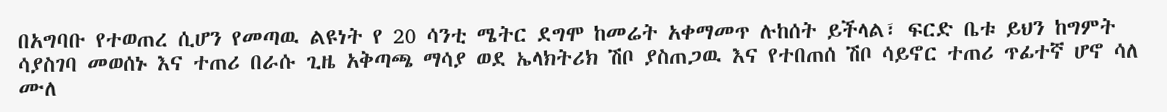በአግባቡ የተወጠረ ሲሆን የመጣዉ ልዩነት የ 20 ሳንቲ ሜትር ደግሞ ከመሬት አቀማመጥ ሉከሰት ይችላል፣ ፍርድ ቤቱ ይህን ከግምት ሳያስገባ መወሰኑ እና ተጠሪ በራሱ ጊዜ አቅጣጫ ማሳያ ወደ ኤላክትሪክ ሽቦ ያስጠጋዉ እና የተበጠሰ ሽቦ ሳይኖር ተጠሪ ጥፊተኛ ሆኖ ሳለ ሙለ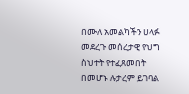በሙለ አመልካችን ሀላፉ መደረጉ መሰረታዊ የህግ ስህተት የተፈጸመበት በመሆኑ ሉታረም ይገባል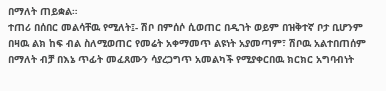በማለት ጠይቋል።
ተጠሪ በሰበር መልሳቸዉ የሚለት፤- ሽቦ በምሰሶ ሲወጠር በዲገት ወይም በዝቅተኛ ቦታ ቢሆንም በዛዉ ልክ ከፍ ብል ስለሚወጠር የመሬት አቀማመጥ ልዩነት አያመጣም፣ ሽቦዉ አልተበጠሰም በማለት ብቻ በእኔ ጥፊት መፈጸሙን ሳያረጋግጥ አመልካች የሚያቀርበዉ ክርክር አግባብነት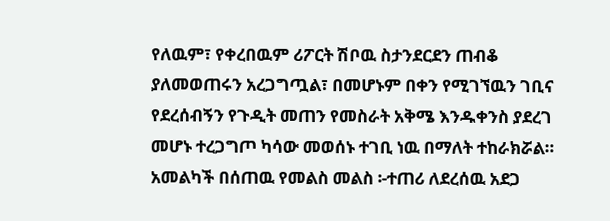የለዉም፣ የቀረበዉም ሪፖርት ሽቦዉ ስታንደርደን ጠብቆ ያለመወጠሩን አረጋግጧል፣ በመሆኑም በቀን የሚገኘዉን ገቢና የደረሰብኝን የጉዲት መጠን የመስራት አቅሜ እንዱቀንስ ያደረገ መሆኑ ተረጋግጦ ካሳው መወሰኑ ተገቢ ነዉ በማለት ተከራክሯል። አመልካች በሰጠዉ የመልስ መልስ ፡-ተጠሪ ለደረሰዉ አደጋ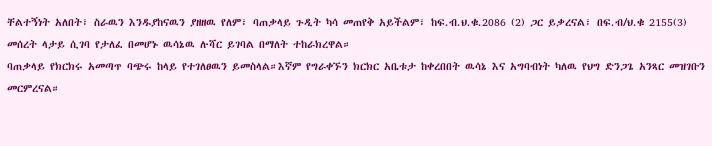ቸልተኝነት አለበት፣ ስራዉን እንዱያከናዉን ያዘዘዉ የለም፣ ባጠቃላይ ጉዲት ካሳ መጠየቅ አይችልም፣ ከፍ.ብ.ህ.ቁ.2086 (2) ጋር ይቃረናል፣ በፍ.ብ/ህ.ቁ 2155(3) መሰረት ላታይ ሲገባ የታለፈ በመሆኑ ዉሳኔዉ ሉሻር ይገባል በማለት ተከራክረዋል።
ባጠቃላይ የክርክሩ አመጣጥ ባጭሩ ከላይ የተገለፀዉን ይመስላል።እኛም የግራቀኙን ክርክር አቤቱታ ከቀረበበት ዉሳኔ እና አግባብነት ካለዉ የህግ ድንጋጌ አንጻር መዝገቡን መርምረናል።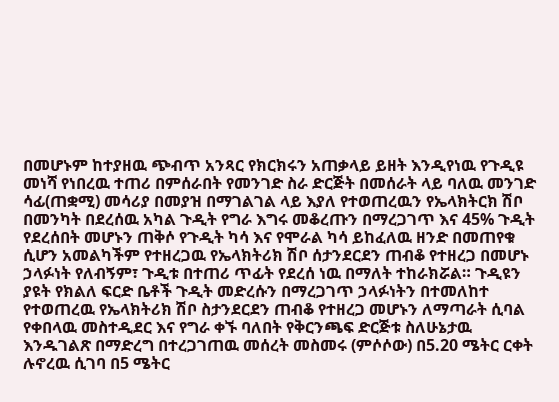በመሆኑም ከተያዘዉ ጭብጥ አንጻር የክርክሩን አጠቃላይ ይዘት እንዲየነዉ የጉዲዩ መነሻ የነበረዉ ተጠሪ በምሰራበት የመንገድ ስራ ድርጅት በመሰራት ላይ ባለዉ መንገድ ሳፊ(ጠቋሚ) መሳሪያ በመያዝ በማገልገል ላይ እያለ የተወጠረዉን የኤላክትርክ ሽቦ በመንካት በደረሰዉ አካል ጉዲት የግራ እግሩ መቆረጡን በማረጋገጥ እና 45% ጉዲት የደረሰበት መሆኑን ጠቅሶ የጉዲት ካሳ እና የሞራል ካሳ ይከፈለዉ ዘንድ በመጠየቁ ሲሆን አመልካችም የተዘረጋዉ የኤላክትሪክ ሽቦ ሰታንደርደን ጠብቆ የተዘረጋ በመሆኑ ኃላፉነት የለብኝም፣ ጉዲቱ በተጠሪ ጥፊት የደረሰ ነዉ በማለት ተከራክሯል። ጉዲዩን ያዩት የክልለ ፍርድ ቤቶች ጉዲት መድረሱን በማረጋገጥ ኃላፉነትን በተመለከተ የተወጠረዉ የኤላክትሪክ ሽቦ ስታንደርደን ጠብቆ የተዘረጋ መሆኑን ለማጣራት ሲባል የቀበላዉ መስተዲደር እና የግራ ቀኙ ባለበት የቅርንጫፍ ድርጅቱ ስለሁኔታዉ እንዱገልጽ በማድረግ በተረጋገጠዉ መሰረት መስመሩ (ምሶሶው) በ5.20 ሜትር ርቀት ሉኖረዉ ሲገባ በ5 ሜትር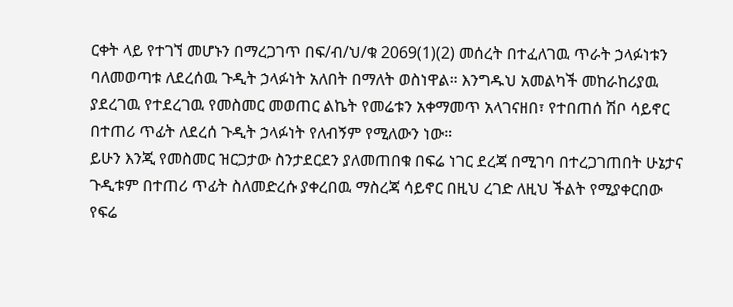ርቀት ላይ የተገኘ መሆኑን በማረጋገጥ በፍ/ብ/ህ/ቁ 2069(1)(2) መሰረት በተፈለገዉ ጥራት ኃላፉነቱን ባለመወጣቱ ለደረሰዉ ጉዲት ኃላፉነት አለበት በማለት ወስነዋል። እንግዱህ አመልካች መከራከሪያዉ ያደረገዉ የተደረገዉ የመስመር መወጠር ልኬት የመሬቱን አቀማመጥ አላገናዘበ፣ የተበጠሰ ሽቦ ሳይኖር በተጠሪ ጥፊት ለደረሰ ጉዲት ኃላፉነት የለብኝም የሚለውን ነው።
ይሁን እንጂ የመስመር ዝርጋታው ስንታደርደን ያለመጠበቁ በፍሬ ነገር ደረጃ በሚገባ በተረጋገጠበት ሁኔታና ጉዲቱም በተጠሪ ጥፊት ስለመድረሱ ያቀረበዉ ማስረጃ ሳይኖር በዚህ ረገድ ለዚህ ችልት የሚያቀርበው የፍሬ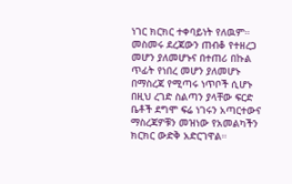ነገር ክርክር ተቀባይነት የለዉም። መስመሩ ደረጃውን ጠብቆ የተዘረጋ መሆን ያለመሆኑና በተጠሪ በኩል ጥፊት የነበረ መሆን ያለመሆኑ በማስረጃ የሚጣሩ ነጥቦች ሲሆኑ በዚህ ረገድ ስልጣን ያላቸው ፍርድ ቤቶች ደግሞ ፍሬ ነገሩን አጣርተውና ማስረጃዎቹን መዝነው የአመልካችን ክርክር ውድቅ አድርገዋል።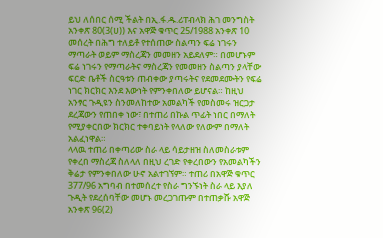ይህ ለሰበር ሰሚ ችልት በኢ.ፋ.ዱ.ሪፐብላክ ሕገ መንግስት አንቀጽ 80(3(ሀ)) እና አዋጅ ቁጥር 25/1988 አንቀጽ 10 መሰረት በሕግ ተለይቶ የተሰጠው ስልጣን ፍሬ ነገሩን ማጣራት ወይም ማስረጃን መመዘን አይደለም። በመሆኑም ፍሬ ነገሩን የማጣራትና ማስረጃን የመመዘን ስልጣን ያላቸው ፍርድ ቤቶች ስርዓቱን ጠብቀው ያጣሩትና የደመደሙትን የፍሬ ነገር ክርክር እንደ እውነት የምንቀበለው ይሆናል። ከዚህ አንፃር ጉዲዩን ስንመለከተው አመልካች የመስመሩ ዝርጋታ ደረጃውን የጠበቀ ነው፣ በተጠሪ በኩል ጥፊት ነበር በማለት የሚያቀርበው ክርክር ተቀባይነት የላለው የለውም በማለት አልፈነዋል።
ላላዉ ተጠሪ በቀጣሪው ስራ ላይ ሳይታዘዝ ስለመስራቱም የቀረበ ማስረጃ ስለላለ በዚህ ረገድ የቀረበውን የአመልካችን ቅሬታ የምንቀበለው ሁኖ አልተገኘም። ተጠሪ በአዋጅ ቁጥር 377/96 አግባብ በተመሰረተ የስራ ግንኙነት ስራ ላይ እያለ ጉዲት የደረሰባቸው መሆኑ መረጋገጡም በተጠቃሹ አዋጅ አንቀጽ 96(2)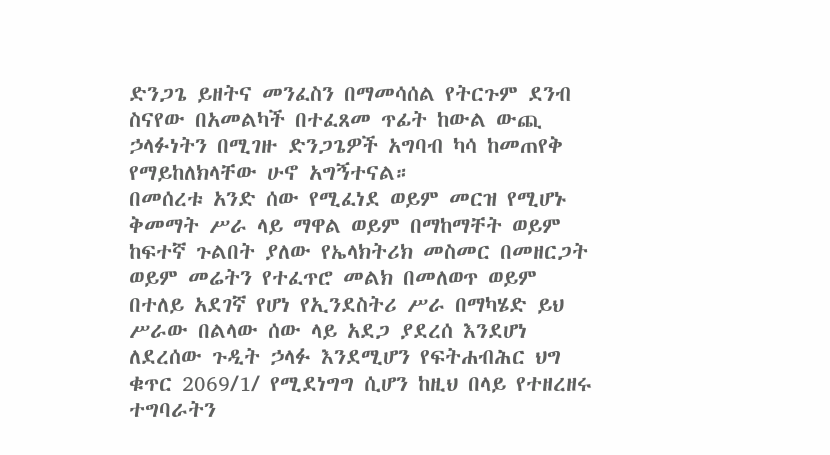ድንጋጌ ይዘትና መንፈስን በማመሳሰል የትርጉም ደንብ ስናየው በአመልካች በተፈጸመ ጥፊት ከውል ውጪ ኃላፉነትን በሚገዙ ድንጋጌዎች አግባብ ካሳ ከመጠየቅ የማይከለክላቸው ሁኖ አግኝተናል።
በመሰረቱ አንድ ሰው የሚፈነደ ወይም መርዝ የሚሆኑ ቅመማት ሥራ ላይ ማዋል ወይም በማከማቸት ወይም ከፍተኛ ጉልበት ያለው የኤላክትሪክ መስመር በመዘርጋት ወይም መሬትን የተፈጥሮ መልክ በመለወጥ ወይም በተለይ አደገኛ የሆነ የኢንደስትሪ ሥራ በማካሄድ ይህ ሥራው በልላው ሰው ላይ አደጋ ያደረሰ እንደሆነ ለደረሰው ጉዲት ኃላፉ እንደሚሆን የፍትሐብሕር ህግ ቁጥር 2069/1/ የሚደነግግ ሲሆን ከዚህ በላይ የተዘረዘሩ ተግባራትን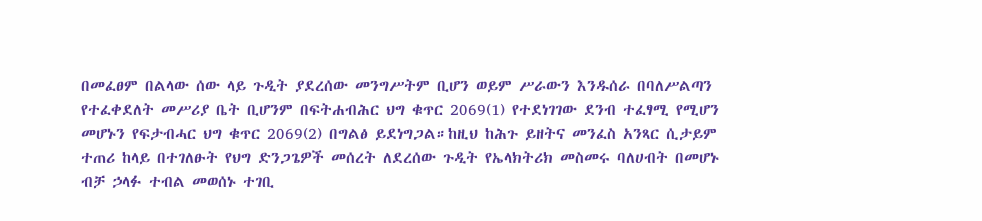በመፈፀም በልላው ሰው ላይ ጉዲት ያደረሰው መንግሥትም ቢሆን ወይም ሥራውን እንዱሰራ በባለሥልጣን የተፈቀደለት መሥሪያ ቤት ቢሆንም በፍትሐብሕር ህግ ቁጥር 2069(1) የተደነገገው ደንብ ተፈፃሚ የሚሆን መሆኑን የፍታብሓር ህግ ቁጥር 2069(2) በግልፅ ይደነግጋል።ከዚህ ከሕጉ ይዘትና መንፈስ አንጻር ሲታይም ተጠሪ ከላይ በተገለፁት የህግ ድንጋጌዎች መሰረት ለደረሰው ጉዲት የኤላክትሪክ መስመሩ ባለሀብት በመሆኑ ብቻ ኃላፉ ተብል መወሰኑ ተገቢ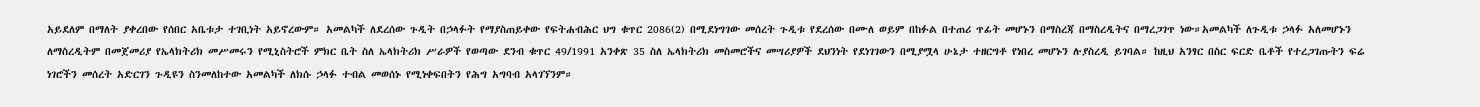አይደለም በማለት ያቀረበው የሰበር አቤቱታ ተገቢነት አይኖረውም። አመልካች ለደረሰው ጉዲት በኃላፉት የማያስጠይቀው የፍትሐብሕር ህግ ቁጥር 2086(2) በሚደነግገው መሰረት ጉዲቱ የደረሰው በሙለ ወይም በከፉል በተጠሪ ጥፊት መሆኑን በማስረጃ በማስረዲትና በማረጋገጥ ነው።አመልካች ለጉዲቱ ኃላፉ አለመሆኑን ለማስረዲትም በመጀመሪያ የኤላክትሪክ መሥመሩን የሚኒስትሮች ምክር ቤት ስለ ኤላክትሪክ ሥራዎች የወጣው ደንብ ቁጥር 49/1991 አንቀጽ 35 ስለ ኤላክትሪክ መስመሮችና መሣሪያዎች ደህንነት የደነገገውን በሚያሟላ ሁኔታ ተዘርግቶ የነበረ መሆኑን ሉያስረዲ ይገባል። ከዚህ አንፃር በስር ፍርድ ቤቶች የተረጋገጡትን ፍሬ ነገሮችን መሰረት አድርገን ጉዲዩን ስንመለከተው አመልካች ለክሱ ኃላፉ ተብል መወሰኑ የሚነቀፍበትን የሕግ አግባብ አላገኘንም።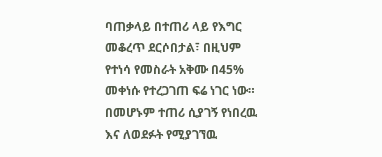ባጠቃላይ በተጠሪ ላይ የእግር መቆረጥ ደርሶበታል፣ በዚህም የተነሳ የመስራት አቅሙ በ45% መቀነሱ የተረጋገጠ ፍሬ ነገር ነው። በመሆኑም ተጠሪ ሲያገኝ የነበረዉ እና ለወደፉት የሚያገኘዉ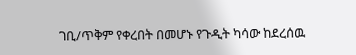ገቢ/ጥቅም የቀረበት በመሆኑ የጉዲት ካሳው ከደረሰዉ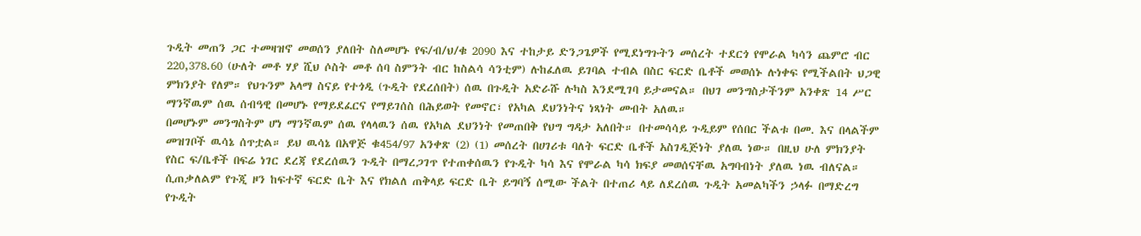ጉዲት መጠን ጋር ተመዛዝኖ መወሰን ያለበት ስለመሆኑ የፍ/ብ/ህ/ቁ 2090 እና ተከታይ ድንጋጌዎች የሚደነግጉትን መሰረት ተደርጎ የሞራል ካሳን ጨምሮ ብር 220,378.60 (ሁለት መቶ ሃያ ሺህ ሶስት መቶ ሰባ ስምንት ብር ከስልሳ ሳንቲም) ሉከፈለዉ ይገባል ተብል በስር ፍርድ ቤቶች መወሰኑ ሉነቀፍ የሚችልበት ህጋዊ ምክንያት የለም። የህጉንም አላማ ስናይ የተጎዲ (ጉዲት የደረሰበት) ሰዉ በጉዲት አድራሹ ሉካስ እንደሚገባ ይታመናል። በህገ መንግስታችንም አንቀጽ 14 ሥር ማንኛዉም ሰዉ ሰብዓዊ በመሆኑ የማይደፈርና የማይገሰስ በሕይወት የመኖር፣ የአካል ደህንነትና ነጻነት መብት አለዉ።
በመሆኑም መንግስትም ሆነ ማንኛዉም ሰዉ የላላዉን ሰዉ የአካል ደህንነት የመጠበቅ የህግ ግዳታ አለበት። በተመሳሳይ ጉዲይም የሰበር ችልቱ በመ. እና በላልችም መዝገቦች ዉሳኔ ሰጥቷል። ይህ ዉሳኔ በአዋጅ ቁ454/97 አንቀጽ (2) (1) መሰረት በሀገሪቱ ባለት ፍርድ ቤቶች አስገዲጅነት ያለዉ ነው። በዚህ ሁለ ምክንያት የስር ፍ/ቤቶች በፍሬ ነገር ደረጃ የደረሰዉን ጉዲት በማረጋገጥ የተጠቀሰዉን የጉዲት ካሳ እና የሞራል ካሳ ክፍያ መወሰናቸዉ አግባብነት ያለዉ ነዉ ብለናል።
ሲጠቃለልም የጉጂ ዞን ከፍተኛ ፍርድ ቤት እና የክልለ ጠቅላይ ፍርድ ቤት ይግባኝ ሰሚው ችልት በተጠሪ ላይ ለደረሰዉ ጉዲት አመልካችን ኃላፉ በማድረግ የጉዲት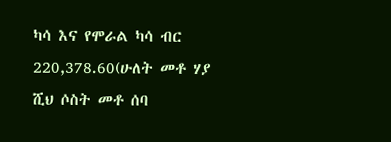ካሳ እና የሞራል ካሳ ብር 220,378.60(ሁለት መቶ ሃያ ሺህ ሶስት መቶ ሰባ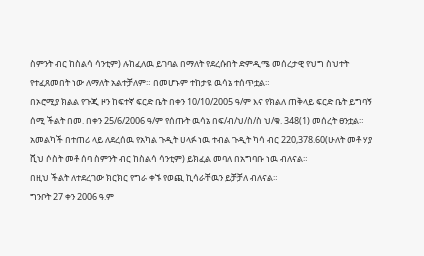ስምንት ብር ከስልሳ ሳንቲም) ሉከፈለዉ ይገባል በማለት የደረሱበት ድምዲሜ መሰረታዊ የህግ ስህተት የተፈጸመበት ነው ለማለት አልተቻለም። በመሆኑም ተከታዩ ዉሳኔ ተሰጥቷል።
በኦሮሚያ ክልል የጉጂ ዞን ከፍተኛ ፍርድ ቤት በቀን 10/10/2005 ዓ/ም እና የክልለ ጠቅላይ ፍርድ ቤት ይግባኝ ሰሚ ችልት በመ. በቀን 25/6/2006 ዓ/ም የሰጡት ዉሳኔ በፍ/ብ/ህ/ስ/ስ ህ/ቁ. 348(1) መሰረት ፀንቷል።
አመልካች በተጠሪ ላይ ለደረሰዉ የአካል ጉዲት ሀላፉ ነዉ ተብል ጉዲት ካሳ ብር 220,378.60(ሁለት መቶ ሃያ ሺህ ሶስት መቶ ሰባ ስምንት ብር ከስልሳ ሳንቲም) ይክፈል መባለ በአግባቡ ነዉ ብለናል።
በዚህ ችልት ለተደረገው ክርክር የግራ ቀኙ የወጪ ኪሳራቸዉን ይቻቻለ ብለናል።
ግንቦት 27 ቀን 2006 ዓ.ም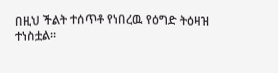በዚህ ችልት ተሰጥቶ የነበረዉ የዕግድ ትዕዛዝ ተነስቷል።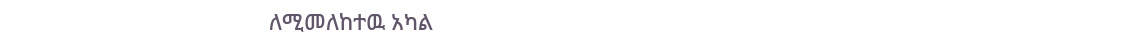ለሚመለከተዉ አካል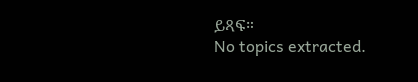ይጻፍ።
No topics extracted.